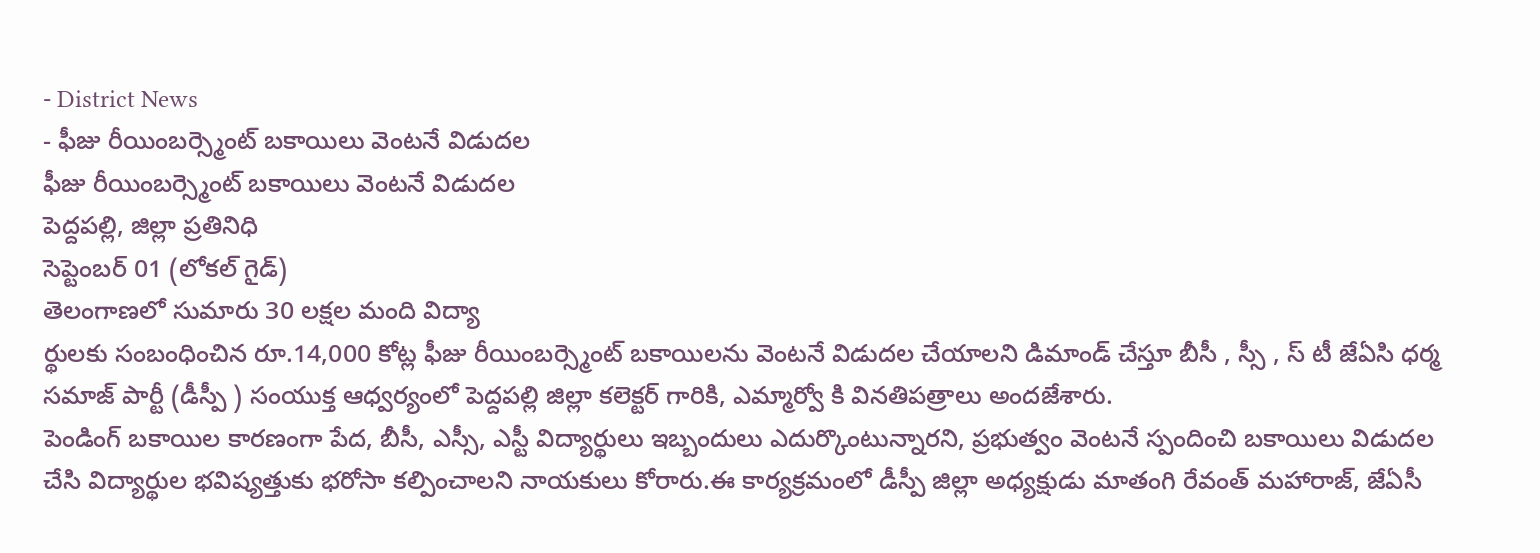- District News
- ఫీజు రీయింబర్స్మెంట్ బకాయిలు వెంటనే విడుదల
ఫీజు రీయింబర్స్మెంట్ బకాయిలు వెంటనే విడుదల
పెద్దపల్లి, జిల్లా ప్రతినిధి
సెప్టెంబర్ 01 (లోకల్ గైడ్)
తెలంగాణలో సుమారు 30 లక్షల మంది విద్యా
ర్థులకు సంబంధించిన రూ.14,000 కోట్ల ఫీజు రీయింబర్స్మెంట్ బకాయిలను వెంటనే విడుదల చేయాలని డిమాండ్ చేస్తూ బీసీ , స్సీ , స్ టీ జేఏసి ధర్మ సమాజ్ పార్టీ (డీస్పీ ) సంయుక్త ఆధ్వర్యంలో పెద్దపల్లి జిల్లా కలెక్టర్ గారికి, ఎమ్మార్వో కి వినతిపత్రాలు అందజేశారు.
పెండింగ్ బకాయిల కారణంగా పేద, బీసీ, ఎస్సీ, ఎస్టీ విద్యార్థులు ఇబ్బందులు ఎదుర్కొంటున్నారని, ప్రభుత్వం వెంటనే స్పందించి బకాయిలు విడుదల చేసి విద్యార్థుల భవిష్యత్తుకు భరోసా కల్పించాలని నాయకులు కోరారు.ఈ కార్యక్రమంలో డీస్పీ జిల్లా అధ్యక్షుడు మాతంగి రేవంత్ మహారాజ్, జేఏసీ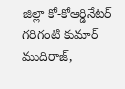జిల్లా కో-కోఆర్డినేటర్ గరిగంటి కుమార్ ముదిరాజ్,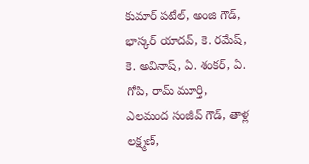కుమార్ పటేల్, అంజి గౌడ్, భాస్కర్ యాదవ్, కె. రమేష్, కె. అవినాష్, ఏ. శంకర్, ఏ. గోపి, రామ్ మూర్తి, ఎలమంద సంజీవ్ గౌడ్, తాళ్ల లక్ష్మణ్,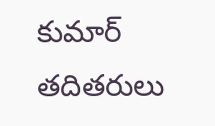కుమార్ తదితరులు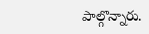పాల్గొన్నారు.